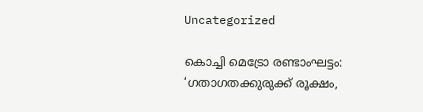Uncategorized

കൊച്ചി മെട്രോ രണ്ടാംഘട്ടം: ‘ഗതാഗതക്കുരുക്ക് രൂക്ഷം,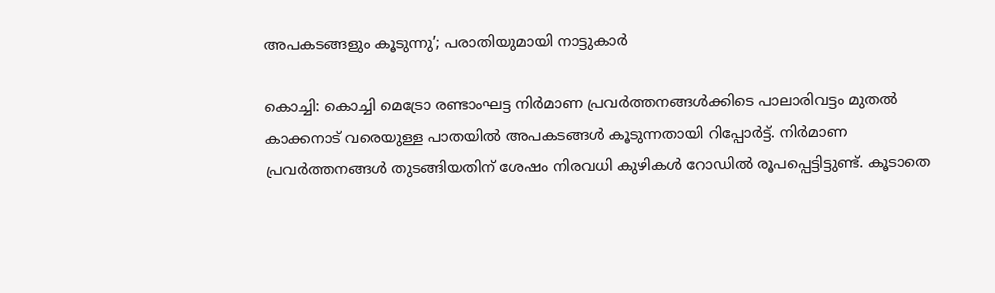അപകടങ്ങളും കൂടുന്നു’; പരാതിയുമായി നാട്ടുകാർ

കൊച്ചി: കൊച്ചി മെട്രോ രണ്ടാംഘട്ട നിർമാണ പ്രവർത്തനങ്ങൾക്കിടെ പാലാരിവട്ടം മുതൽ കാക്കനാട് വരെയുള്ള പാതയിൽ അപകടങ്ങൾ കൂടുന്നതായി റിപ്പോർട്ട്. നിർമാണ പ്രവർത്തനങ്ങൾ തുടങ്ങിയതിന് ശേഷം നിരവധി കുഴികൾ റോഡിൽ രൂപപ്പെട്ടിട്ടുണ്ട്. കൂടാതെ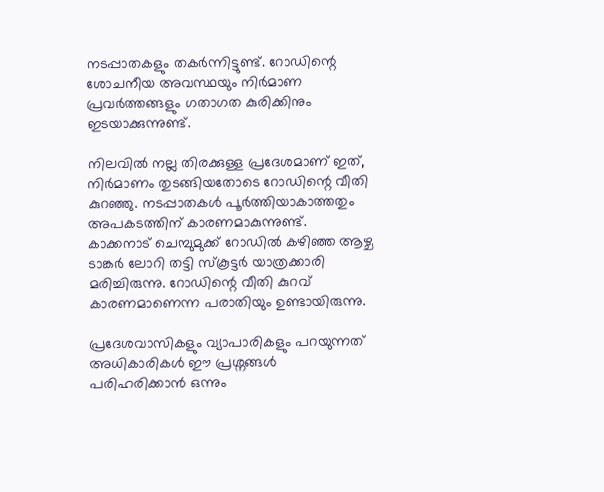നടപ്പാതകളും തകർന്നിട്ടുണ്ട്. റോഡിന്റെ ശോചനീയ അവസ്ഥയും നിർമാണ പ്രവർത്തങ്ങളും ഗതാഗത കുരിക്കിനും ഇടയാക്കുന്നുണ്ട്.

നിലവിൽ നല്ല തിരക്കുള്ള പ്രദേശമാണ് ഇത്, നിർമാണം തുടങ്ങിയതോടെ റോഡിന്റെ വീതി കുറഞ്ഞു. നടപ്പാതകൾ പൂർത്തിയാകാത്തതും അപകടത്തിന് കാരണമാകുന്നുണ്ട്. കാക്കനാട് ചെമ്പുമുക്ക് റോഡിൽ കഴിഞ്ഞ ആഴ്ച ടാങ്കർ ലോറി തട്ടി സ്കൂട്ടർ യാത്രക്കാരി മരിച്ചിരുന്നു. റോഡിന്റെ വീതി കുറവ് കാരണമാണെന്ന പരാതിയും ഉണ്ടായിരുന്നു.

പ്രദേശവാസികളും വ്യാപാരികളും പറയുന്നത് അധികാരികൾ ഈ പ്രശ്നങ്ങൾ പരിഹരിക്കാൻ ഒന്നും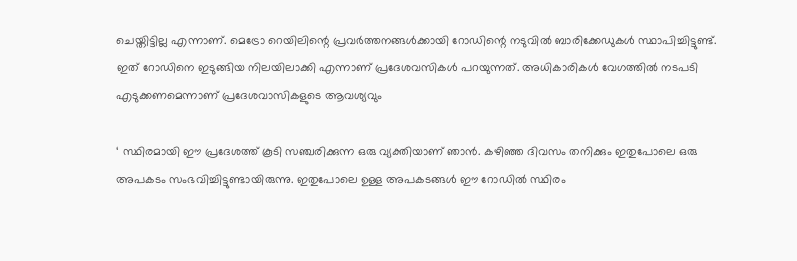ചെയ്തിട്ടില്ല എന്നാണ്. മെട്രോ റെയിലിന്റെ പ്രവർത്തനങ്ങൾക്കായി റോഡിന്റെ നടുവിൽ ബാരിക്കേഡുകൾ സ്ഥാപിച്ചിട്ടുണ്ട്. ഇത് റോഡിനെ ഇടുങ്ങിയ നിലയിലാക്കി എന്നാണ് പ്രദേശവസികൾ പറ‍യുന്നത്. അധികാരികൾ വേഗത്തിൽ നടപടി എടുക്കണമെന്നാണ് പ്രദേശവാസികളുടെ ആവശ്യവും

‘ സ്ഥിരമായി ഈ പ്രദേശത്ത് കൂടി സഞ്ചരിക്കുന്ന ഒരു വ്യക്തിയാണ് ഞാൻ. കഴിഞ്ഞ ദിവസം തനിക്കും ഇതുപോലെ ഒരു അപകടം സംഭവിച്ചിട്ടുണ്ടായിരുന്നു. ഇതുപോലെ ഉള്ള അപകടങ്ങൾ ഈ റോഡിൽ സ്ഥിരം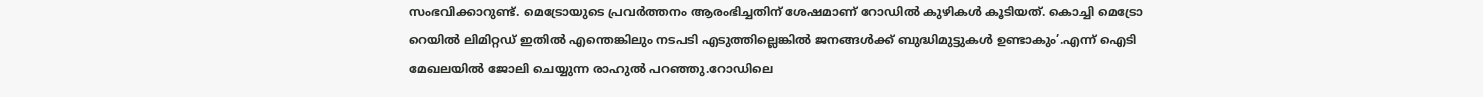സംഭവിക്കാറുണ്ട്. മെട്രോയുടെ പ്രവർത്തനം ആരംഭിച്ചതിന് ശേഷമാണ് റോഡിൽ കുഴികൾ കൂടിയത്. കൊച്ചി മെട്രോ റെയിൽ ലിമിറ്റഡ് ഇതിൽ എന്തെങ്കിലും നടപടി എടുത്തില്ലെങ്കിൽ ജനങ്ങൾക്ക് ബുദ്ധിമുട്ടുകൾ ഉണ്ടാകും’.എന്ന് ഐടി മേഖലയിൽ ജോലി ചെയ്യുന്ന രാഹുൽ പറഞ്ഞു.റോഡിലെ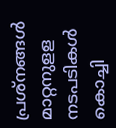പ്രശ്നങ്ങൾ മാറ്റനുളള നടപടികൾ കൊച്ചി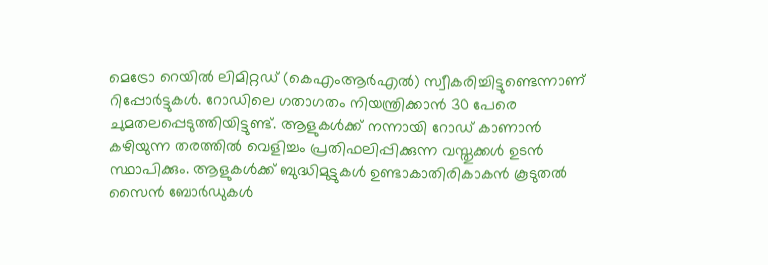മെട്രോ റെയിൽ ലിമിറ്റഡ് (കെഎംആർഎൽ) സ്വീകരിച്ചിട്ടുണ്ടെന്നാണ് റിപ്പോർട്ടുകൾ. റോഡിലെ ഗതാഗതം നിയന്ത്രിക്കാൻ 30 പേരെ ചുമതലപ്പെടുത്തിയിട്ടുണ്ട്. ആളുകൾക്ക് നന്നായി റോഡ് കാണാൻ കഴിയുന്ന തരത്തിൽ വെളിച്ചം പ്രതിഫലിപ്പിക്കുന്ന വസ്തുക്കൾ ഉടൻ സ്ഥാപിക്കും. ആളുകൾക്ക് ബുദ്ധിമുട്ടുകൾ ഉണ്ടാകാതിരികാകൻ കൂടുതൽ സൈൻ ബോർഡുകൾ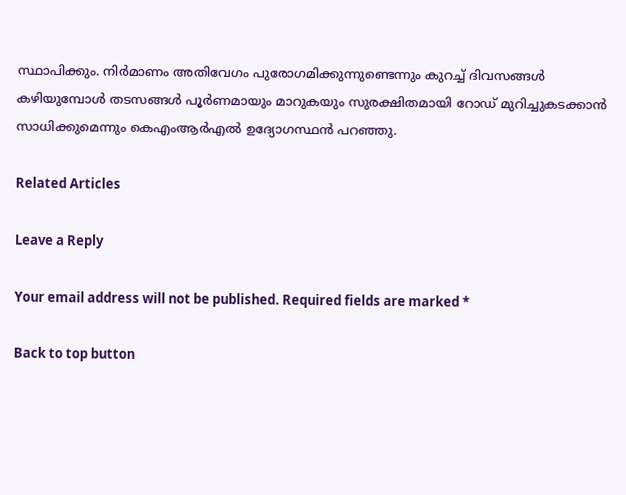സ്ഥാപിക്കും. നിർമാണം അതിവേഗം പുരോഗമിക്കുന്നുണ്ടെന്നും കുറച്ച് ദിവസങ്ങൾ കഴിയുമ്പോൾ തടസങ്ങൾ പൂർണമായും മാറുകയും സുരക്ഷിതമായി റോഡ് മുറിച്ചുകടക്കാൻ സാധിക്കുമെന്നും കെഎംആർഎൽ ഉദ്യോഗസ്ഥൻ പറഞ്ഞു.

Related Articles

Leave a Reply

Your email address will not be published. Required fields are marked *

Back to top button